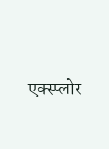एक्स्प्लोर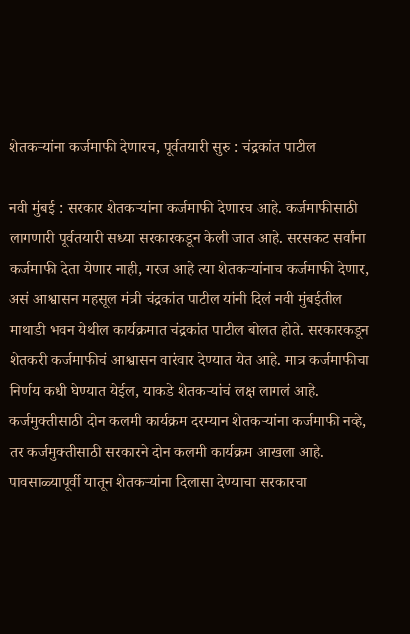शेतकऱ्यांना कर्जमाफी देणारच, पूर्वतयारी सुरु : चंद्रकांत पाटील

नवी मुंबई : सरकार शेतकऱ्यांना कर्जमाफी देणारच आहे. कर्जमाफीसाठी लागणारी पूर्वतयारी सध्या सरकारकडून केली जात आहे. सरसकट सर्वांना कर्जमाफी देता येणार नाही, गरज आहे त्या शेतकऱ्यांनाच कर्जमाफी देणार, असं आश्वासन महसूल मंत्री चंद्रकांत पाटील यांनी दिलं नवी मुंबईतील माथाडी भवन येथील कार्यक्रमात चंद्रकांत पाटील बोलत होते. सरकारकडून शेतकरी कर्जमाफीचं आश्वासन वारंवार देण्यात येत आहे. मात्र कर्जमाफीचा निर्णय कधी घेण्यात येईल, याकडे शेतकऱ्यांचं लक्ष लागलं आहे. कर्जमुक्तीसाठी दोन कलमी कार्यक्रम दरम्यान शेतकऱ्यांना कर्जमाफी नव्हे, तर कर्जमुक्तीसाठी सरकारने दोन कलमी कार्यक्रम आखला आहे. पावसाळ्यापूर्वी यातून शेतकऱ्यांना दिलासा देण्याचा सरकारचा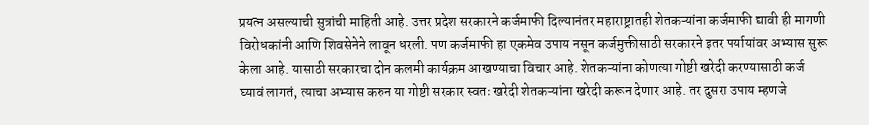प्रयत्न असल्याची सुत्रांची माहिती आहे. उत्तर प्रदेश सरकारने कर्जमाफी दिल्यानंतर महाराष्ट्रातही शेतकऱ्यांना कर्जमाफी द्यावी ही मागणी विरोधकांनी आणि शिवसेनेने लावून धरली. पण कर्जमाफी हा एकमेव उपाय नसून कर्जमुक्तीसाठी सरकारने इतर पर्यायांवर अभ्यास सुरू केला आहे. यासाठी सरकारचा दोन कलमी कार्यक्रम आखण्याचा विचार आहे. शेतकऱ्यांना कोणत्या गोष्टी खरेदी करण्यासाठी कर्ज घ्यावं लागतं, त्याचा अभ्यास करुन या गोष्टी सरकार स्वतः खरेदी शेतकऱ्यांना खरेदी करून देणार आहे. तर दुसरा उपाय म्हणजे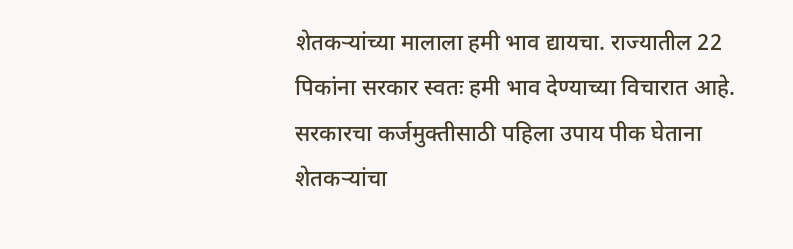शेतकऱ्यांच्या मालाला हमी भाव द्यायचा. राज्यातील 22 पिकांना सरकार स्वतः हमी भाव देण्याच्या विचारात आहे. सरकारचा कर्जमुक्तीसाठी पहिला उपाय पीक घेताना शेतकऱ्यांचा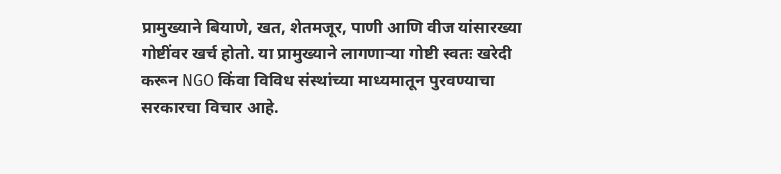प्रामुख्याने बियाणे, खत, शेतमजूर, पाणी आणि वीज यांसारख्या गोष्टींवर खर्च होतो. या प्रामुख्याने लागणाऱ्या गोष्टी स्वतः खरेदी करून NGO किंवा विविध संस्थांच्या माध्यमातून पुरवण्याचा सरकारचा विचार आहे.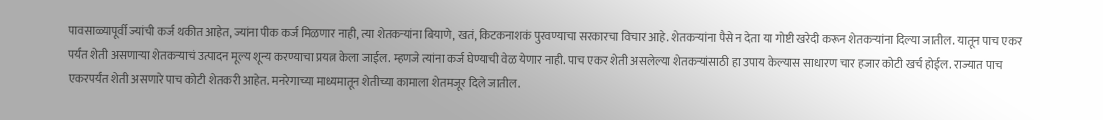पावसाळ्यापूर्वी ज्यांची कर्ज थकीत आहेत, ज्यांना पीक कर्ज मिळणार नाही, त्या शेतकऱ्यांना बियाणे, खतं, किटकनाशकं पुरवण्याचा सरकारचा विचार आहे. शेतकऱ्यांना पैसे न देता या गोष्टी खरेदी करून शेतकऱ्यांना दिल्या जातील. यातून पाच एकर पर्यंत शेती असणाऱ्या शेतकऱ्याचं उत्पादन मूल्य शून्य करण्याचा प्रयत्न केला जाईल. म्हणजे त्यांना कर्ज घेण्याची वेळ येणार नाही. पाच एकर शेती असलेल्या शेतकऱ्यांसाठी हा उपाय केल्यास साधारण चार हजार कोटी खर्च होईल. राज्यात पाच एकरपर्यंत शेती असणारे पाच कोटी शेतकरी आहेत. मनरेगाच्या माध्यमातून शेतीच्या कामाला शेतमजूर दिले जातील.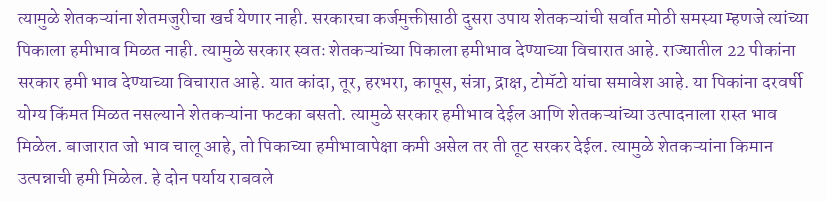त्यामुळे शेतकऱ्यांना शेतमजुरीचा खर्च येणार नाही. सरकारचा कर्जमुक्तीसाठी दुसरा उपाय शेतकऱ्यांची सर्वात मोठी समस्या म्हणजे त्यांच्या पिकाला हमीभाव मिळत नाही. त्यामुळे सरकार स्वतः शेतकऱ्यांच्या पिकाला हमीभाव देण्याच्या विचारात आहे. राज्यातील 22 पीकांना सरकार हमी भाव देण्याच्या विचारात आहे. यात कांदा, तूर, हरभरा, कापूस, संत्रा, द्राक्ष, टोमॅटो यांचा समावेश आहे. या पिकांना दरवर्षी योग्य किंमत मिळत नसल्याने शेतकऱ्यांना फटका बसतो. त्यामुळे सरकार हमीभाव देईल आणि शेतकऱ्यांच्या उत्पादनाला रास्त भाव मिळेल. बाजारात जो भाव चालू आहे, तो पिकाच्या हमीभावापेक्षा कमी असेल तर ती तूट सरकर देईल. त्यामुळे शेतकऱ्यांना किमान उत्पन्नाची हमी मिळेल. हे दोन पर्याय राबवले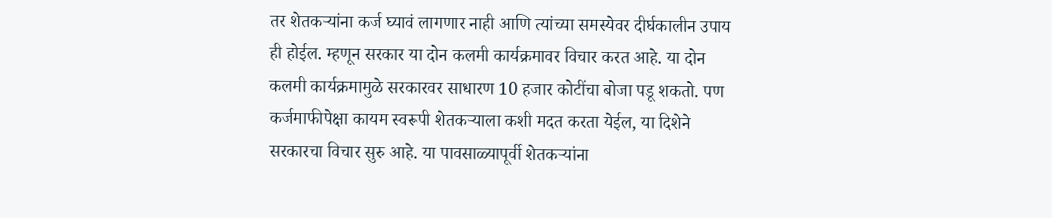तर शेतकऱ्यांना कर्ज घ्यावं लागणार नाही आणि त्यांच्या समस्येवर दीर्घकालीन उपाय ही होईल. म्हणून सरकार या दोन कलमी कार्यक्रमावर विचार करत आहे. या दोन कलमी कार्यक्रमामुळे सरकारवर साधारण 10 हजार कोटींचा बोजा पडू शकतो. पण कर्जमाफीपेक्षा कायम स्वरूपी शेतकऱ्याला कशी मदत करता येईल, या दिशेने सरकारचा विचार सुरु आहे. या पावसाळ्यापूर्वी शेतकऱ्यांना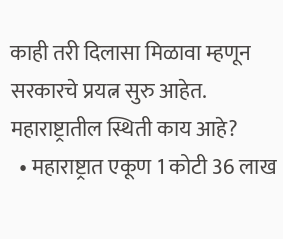काही तरी दिलासा मिळावा म्हणून सरकारचे प्रयत्न सुरु आहेत. महाराष्ट्रातील स्थिती काय आहे?
  • महाराष्ट्रात एकूण 1 कोटी 36 लाख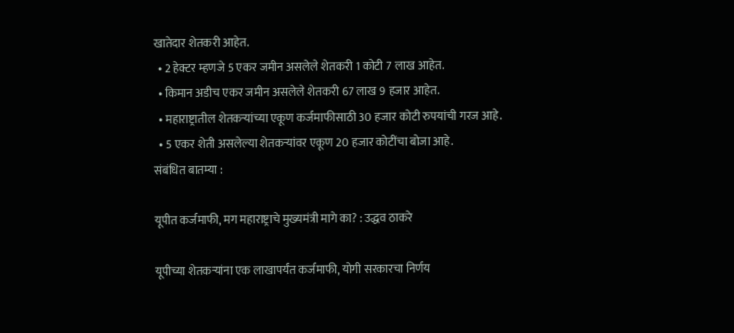खातेदार शेतकरी आहेत.
  • 2 हेक्टर म्हणजे 5 एकर जमीन असलेले शेतकरी 1 कोटी 7 लाख आहेत.
  • किमान अडीच एकर जमीन असलेले शेतकरी 67 लाख 9 हजार आहेत.
  • महाराष्ट्रातील शेतकऱ्यांच्या एकूण कर्जमाफीसाठी 30 हजार कोटी रुपयांची गरज आहे.
  • 5 एकर शेती असलेल्या शेतकऱ्यांवर एकूण 20 हजार कोटींचा बोजा आहे.
संबंधित बातम्या :

यूपीत कर्जमाफी, मग महाराष्ट्राचे मुख्यमंत्री मागे का? : उद्धव ठाकरे

यूपीच्या शेतकऱ्यांना एक लाखापर्यंत कर्जमाफी, योगी सरकारचा निर्णय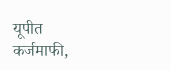यूपीत कर्जमाफी,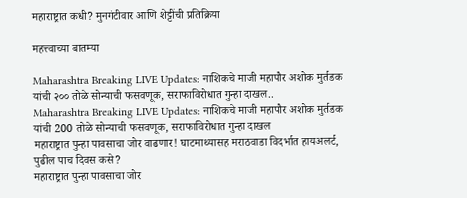महाराष्ट्रात कधी? मुनगंटीवार आणि शेट्टींची प्रतिक्रिया

महत्त्वाच्या बातम्या

Maharashtra Breaking LIVE Updates: नाशिकचे माजी महापौर अशोक मुर्तडक यांची २०० तोळे सोन्याची फसवणूक, सराफाविरोधात गुन्हा दाखल..
Maharashtra Breaking LIVE Updates: नाशिकचे माजी महापौर अशोक मुर्तडक यांची 200 तोळे सोन्याची फसवणूक, सराफाविरोधात गुन्हा दाखल
महाराष्ट्रात पुन्हा पावसाचा जोर वाढणार! घाटमाथ्यासह मराठवाडा विदर्भात हायअलर्ट, पुढील पाच दिवस कसे?
महाराष्ट्रात पुन्हा पावसाचा जोर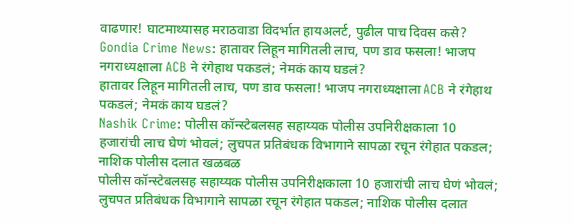वाढणार! घाटमाथ्यासह मराठवाडा विदर्भात हायअलर्ट, पुढील पाच दिवस कसे?
Gondia Crime News: हातावर लिहून मागितली लाच, पण डाव फसला! भाजप नगराध्यक्षाला ACB ने रंगेहाथ पकडलं; नेमकं काय घडलं?
हातावर लिहून मागितली लाच, पण डाव फसला! भाजप नगराध्यक्षाला ACB ने रंगेहाथ पकडलं; नेमकं काय घडलं?
Nashik Crime: पोलीस कॉन्स्टेबलसह सहाय्यक पोलीस उपनिरीक्षकाला 10 हजारांची लाच घेणं भोवलं; लुचपत प्रतिबंधक विभागाने सापळा रचून रंगेहात पकडल; नाशिक पोलीस दलात खळबळ
पोलीस कॉन्स्टेबलसह सहाय्यक पोलीस उपनिरीक्षकाला 10 हजारांची लाच घेणं भोवलं; लुचपत प्रतिबंधक विभागाने सापळा रचून रंगेहात पकडल; नाशिक पोलीस दलात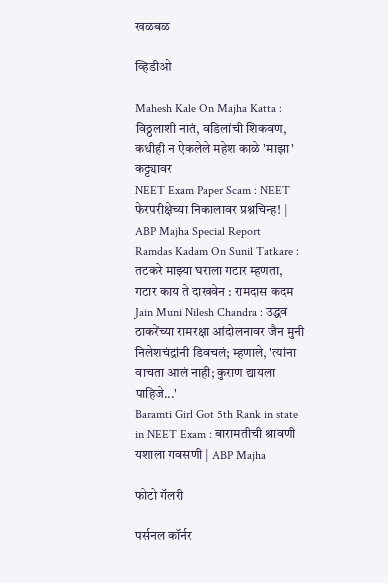खळबळ

व्हिडीओ

Mahesh Kale On Majha Katta : विठ्ठलाशी नातं, वडिलांची शिकवण, कधीही न ऐकलेले महेश काळे 'माझा' कट्ट्यावर
NEET Exam Paper Scam : NEET फेरपरीक्षेच्या निकालावर प्रश्नचिन्ह! | ABP Majha Special Report
Ramdas Kadam On Sunil Tatkare : तटकरे माझ्या घराला गटार म्हणता, गटार काय ते दाखवेन : रामदास कदम
Jain Muni Nilesh Chandra : उद्धव ठाकरेंच्या रामरक्षा आंदोलनावर जैन मुनी निलेशचंद्रांनी डिवचलं; म्हणाले, 'त्यांना वाचता आलं नाही; कुराण द्यायला पाहिजे...'
Baramti Girl Got 5th Rank in state in NEET Exam : बारामतीची श्रावणी यशाला गवसणी | ABP Majha

फोटो गॅलरी

पर्सनल कॉर्नर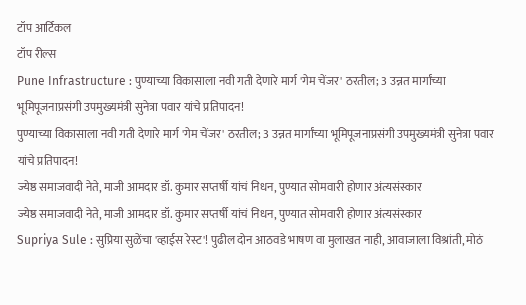टॉप आर्टिकल
टॉप रील्स
Pune Infrastructure : पुण्याच्या विकासाला नवी गती देणारे मार्ग 'गेम चेंजर' ठरतील; 3 उन्नत मार्गांच्या भूमिपूजनाप्रसंगी उपमुख्यमंत्री सुनेत्रा पवार यांचे प्रतिपादन!
पुण्याच्या विकासाला नवी गती देणारे मार्ग 'गेम चेंजर' ठरतील; 3 उन्नत मार्गांच्या भूमिपूजनाप्रसंगी उपमुख्यमंत्री सुनेत्रा पवार यांचे प्रतिपादन!
ज्येष्ठ समाजवादी नेते, माजी आमदार डॉ. कुमार सप्तर्षी यांचं निधन, पुण्यात सोमवारी होणार अंत्यसंस्कार
ज्येष्ठ समाजवादी नेते, माजी आमदार डॉ. कुमार सप्तर्षी यांचं निधन, पुण्यात सोमवारी होणार अंत्यसंस्कार
Supriya Sule : सुप्रिया सुळेंचा 'व्हाईस रेस्ट'! पुढील दोन आठवडे भाषण वा मुलाखत नाही, आवाजाला विश्रांती, मोठं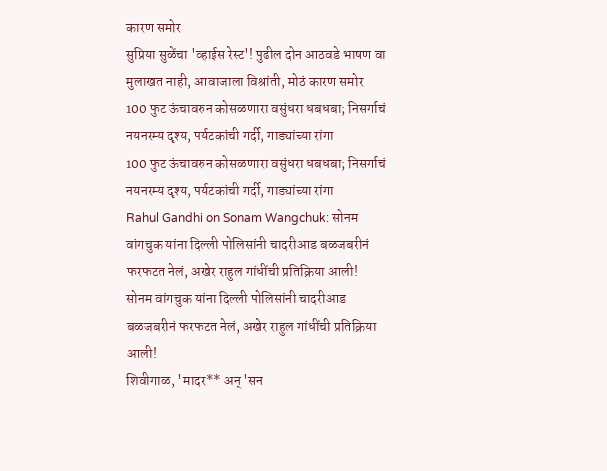कारण समोर
सुप्रिया सुळेंचा 'व्हाईस रेस्ट'! पुढील दोन आठवडे भाषण वा मुलाखत नाही, आवाजाला विश्रांती, मोठं कारण समोर
100 फुट ऊंचावरुन कोसळणारा वसुंधरा धबधबा; निसर्गाचं नयनरम्य दृश्य, पर्यटकांची गर्दी, गाड्यांच्या रांगा
100 फुट ऊंचावरुन कोसळणारा वसुंधरा धबधबा; निसर्गाचं नयनरम्य दृश्य, पर्यटकांची गर्दी, गाड्यांच्या रांगा
Rahul Gandhi on Sonam Wangchuk: सोनम वांगचुक यांना दिल्ली पोलिसांनी चादरीआड बळजबरीनं फरफटत नेलं, अखेर राहुल गांधींची प्रतिक्रिया आली!
सोनम वांगचुक यांना दिल्ली पोलिसांनी चादरीआड बळजबरीनं फरफटत नेलं, अखेर राहुल गांधींची प्रतिक्रिया आली!
शिवीगाळ, 'मादर** अन् 'सन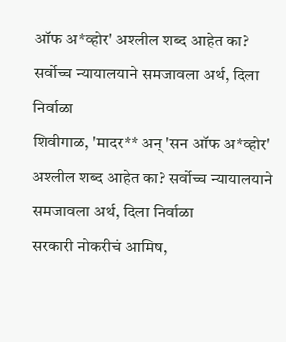ऑफ अ*व्होर' अश्लील शब्द आहेत का? सर्वोच्च न्यायालयाने समजावला अर्थ, दिला निर्वाळा
शिवीगाळ, 'मादर** अन् 'सन ऑफ अ*व्होर' अश्लील शब्द आहेत का? सर्वोच्च न्यायालयाने समजावला अर्थ, दिला निर्वाळा
सरकारी नोकरीचं आमिष,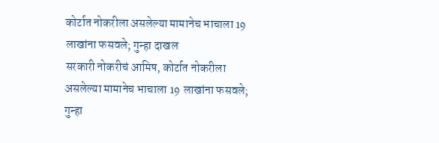कोर्टात नोकरीला असलेल्या मामानेच भाचाला 19 लाखांना फसवले; गुन्हा दाखल
सरकारी नोकरीचं आमिष, कोर्टात नोकरीला असलेल्या मामानेच भाचाला 19 लाखांना फसवले; गुन्हा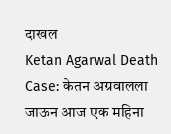दाखल
Ketan Agarwal Death Case: केतन अग्रवालला जाऊन आज एक महिना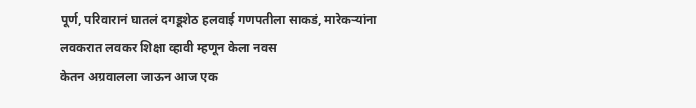पूर्ण, परिवारानं घातलं दगडूशेठ हलवाई गणपतीला साकडं, मारेकऱ्यांना लवकरात लवकर शिक्षा व्हावी म्हणून केला नवस
केतन अग्रवालला जाऊन आज एक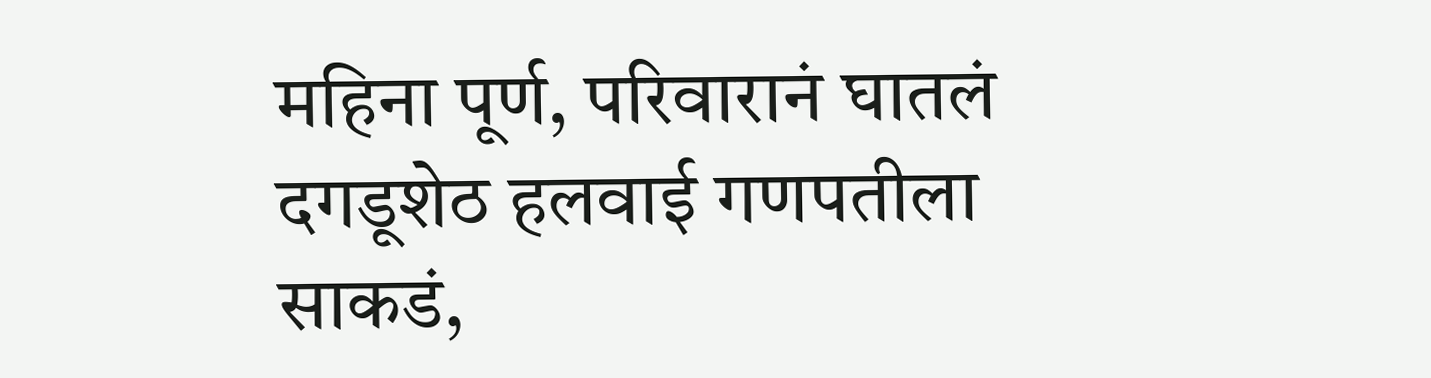महिना पूर्ण, परिवारानं घातलं दगडूशेठ हलवाई गणपतीला साकडं,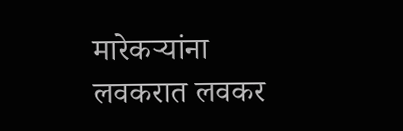मारेकऱ्यांना लवकरात लवकर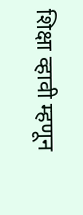शिक्षा व्हावी म्हणून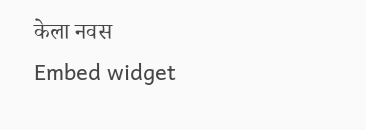केला नवस
Embed widget